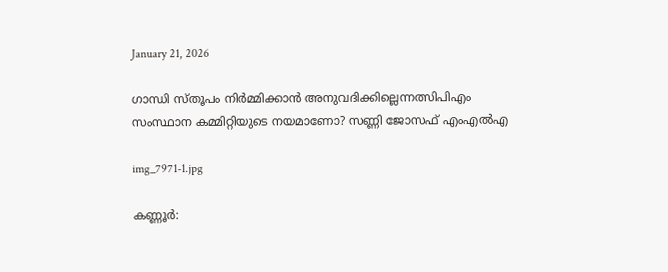January 21, 2026

ഗാന്ധി സ്തൂപം നിര്‍മ്മിക്കാന്‍ അനുവദിക്കില്ലെന്നത്സിപിഎം സംസ്ഥാന കമ്മിറ്റിയുടെ നയമാണോ? സണ്ണി ജോസഫ് എംഎല്‍എ

img_7971-1.jpg

കണ്ണൂർ: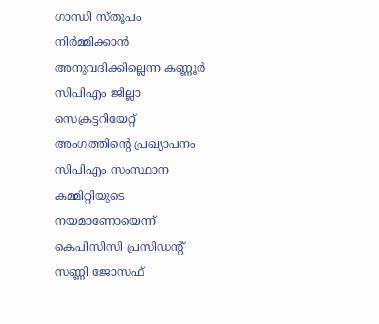ഗാന്ധി സ്തൂപം നിര്‍മ്മിക്കാന്‍ അനുവദിക്കില്ലെന്ന കണ്ണൂര്‍ സിപിഎം ജില്ലാ സെക്രട്ടറിയേറ്റ് അംഗത്തിന്റെ പ്രഖ്യാപനം സിപിഎം സംസ്ഥാന കമ്മിറ്റിയുടെ നയമാണോയെന്ന് കെപിസിസി പ്രസിഡന്റ് സണ്ണി ജോസഫ്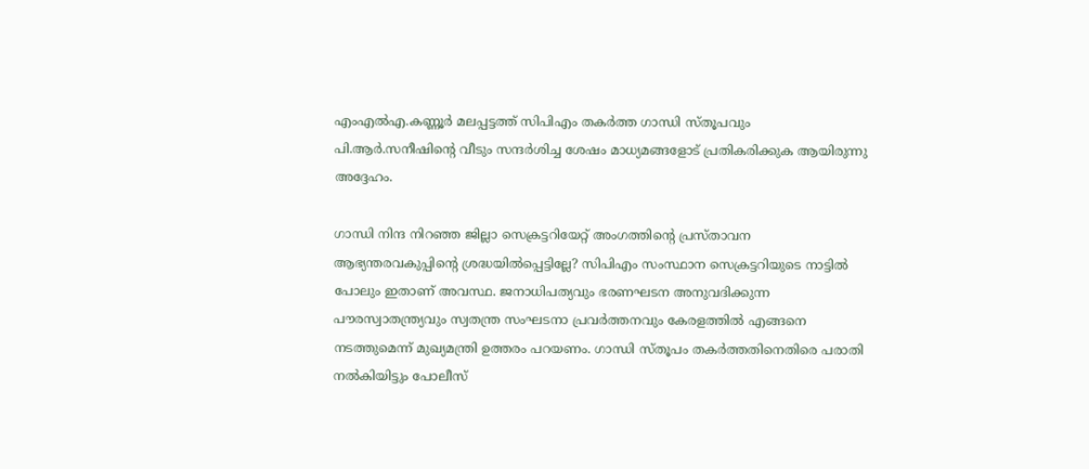എംഎല്‍എ.കണ്ണൂര്‍ മലപ്പട്ടത്ത് സിപിഎം തകര്‍ത്ത ഗാന്ധി സ്തൂപവും പി.ആര്‍.സനീഷിന്റെ വീടും സന്ദര്‍ശിച്ച ശേഷം മാധ്യമങ്ങളോട് പ്രതികരിക്കുക ആയിരുന്നു അദ്ദേഹം.

ഗാന്ധി നിന്ദ നിറഞ്ഞ ജില്ലാ സെക്രട്ടറിയേറ്റ് അംഗത്തിന്റെ പ്രസ്താവന ആഭ്യന്തരവകുപ്പിന്റെ ശ്രദ്ധയില്‍പ്പെട്ടില്ലേ? സിപിഎം സംസ്ഥാന സെക്രട്ടറിയുടെ നാട്ടില്‍ പോലും ഇതാണ് അവസ്ഥ. ജനാധിപത്യവും ഭരണഘടന അനുവദിക്കുന്ന പൗരസ്വാതന്ത്ര്യവും സ്വതന്ത്ര സംഘടനാ പ്രവര്‍ത്തനവും കേരളത്തില്‍ എങ്ങനെ നടത്തുമെന്ന് മുഖ്യമന്ത്രി ഉത്തരം പറയണം. ഗാന്ധി സ്തൂപം തകര്‍ത്തതിനെതിരെ പരാതി നല്‍കിയിട്ടും പോലീസ്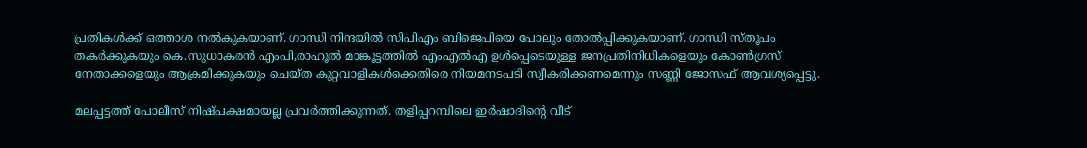പ്രതികള്‍ക്ക് ഒത്താശ നല്‍കുകയാണ്. ഗാന്ധി നിന്ദയില്‍ സിപിഎം ബിജെപിയെ പോലും തോല്‍പ്പിക്കുകയാണ്. ഗാന്ധി സ്തൂപം തകര്‍ക്കുകയും കെ.സുധാകരന്‍ എംപി,രാഹൂല്‍ മാങ്കൂട്ടത്തില്‍ എംഎല്‍എ ഉള്‍പ്പെടെയുള്ള ജനപ്രതിനിധികളെയും കോണ്‍ഗ്രസ് നേതാക്കളെയും ആക്രമിക്കുകയും ചെയ്ത കുറ്റവാളികള്‍ക്കെതിരെ നിയമനടപടി സ്വീകരിക്കണമെന്നും സണ്ണി ജോസഫ് ആവശ്യപ്പെട്ടു.

മലപ്പട്ടത്ത് പോലീസ് നിഷ്പക്ഷമായല്ല പ്രവര്‍ത്തിക്കുന്നത്. തളിപ്പറമ്പിലെ ഇർഷാദിൻ്റെ വീട്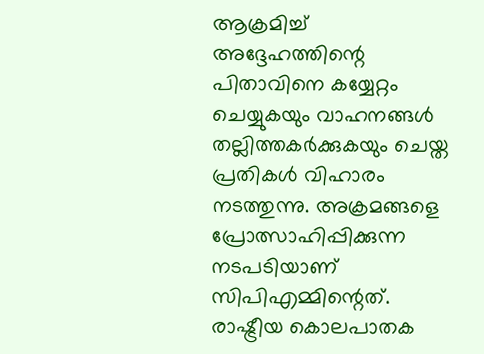ആക്രമിച്ച് അദ്ദേഹത്തിന്റെ പിതാവിനെ കയ്യേറ്റം ചെയ്യുകയും വാഹനങ്ങള്‍ തല്ലിത്തകര്‍ക്കുകയും ചെയ്ത പ്രതികള്‍ വിഹാരം നടത്തുന്നു. അക്രമങ്ങളെ പ്രോത്സാഹിപ്പിക്കുന്ന നടപടിയാണ് സിപിഎമ്മിന്റെത്. രാഷ്ട്രീയ കൊലപാതക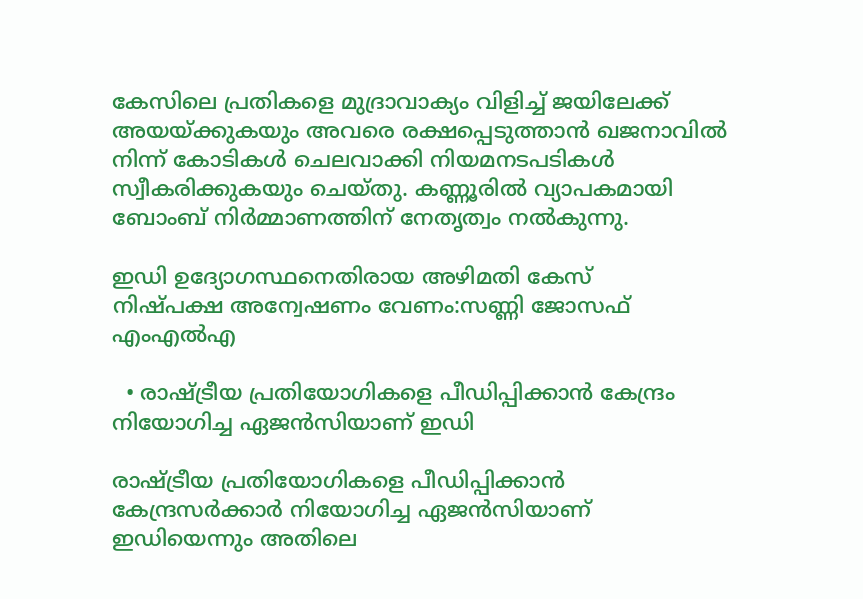കേസിലെ പ്രതികളെ മുദ്രാവാക്യം വിളിച്ച് ജയിലേക്ക് അയയ്ക്കുകയും അവരെ രക്ഷപ്പെടുത്താന്‍ ഖജനാവില്‍ നിന്ന് കോടികള്‍ ചെലവാക്കി നിയമനടപടികള്‍ സ്വീകരിക്കുകയും ചെയ്തു. കണ്ണൂരില്‍ വ്യാപകമായി ബോംബ് നിര്‍മ്മാണത്തിന് നേതൃത്വം നല്‍കുന്നു.

ഇഡി ഉദ്യോഗസ്ഥനെതിരായ അഴിമതി കേസ്
നിഷ്പക്ഷ അന്വേഷണം വേണം:സണ്ണി ജോസഫ് എംഎല്‍എ

  • രാഷ്ട്രീയ പ്രതിയോഗികളെ പീഡിപ്പിക്കാന്‍ കേന്ദ്രം നിയോഗിച്ച ഏജന്‍സിയാണ് ഇഡി

രാഷ്ട്രീയ പ്രതിയോഗികളെ പീഡിപ്പിക്കാന്‍ കേന്ദ്രസര്‍ക്കാര്‍ നിയോഗിച്ച ഏജന്‍സിയാണ് ഇഡിയെന്നും അതിലെ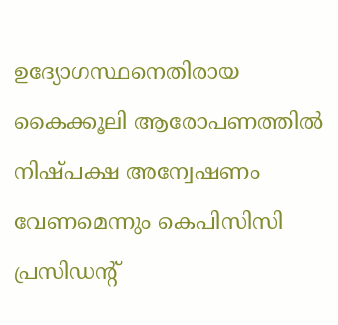ഉദ്യോഗസ്ഥനെതിരായ കൈക്കൂലി ആരോപണത്തില്‍ നിഷ്പക്ഷ അന്വേഷണം വേണമെന്നും കെപിസിസി പ്രസിഡന്റ്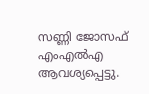സണ്ണി ജോസഫ് എംഎല്‍എ ആവശ്യപ്പെട്ടു.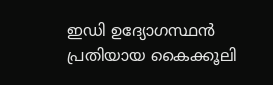ഇഡി ഉദ്യോഗസ്ഥന്‍ പ്രതിയായ കൈക്കൂലി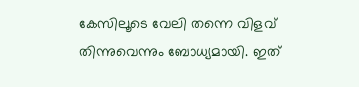കേസിലൂടെ വേലി തന്നെ വിളവ് തിന്നുവെന്നും ബോധ്യമായി. ഇത്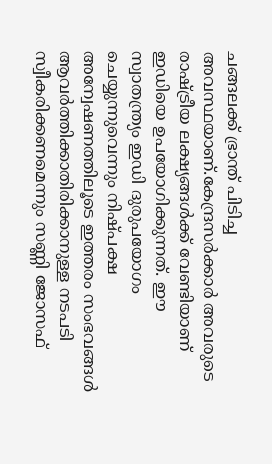ചങ്ങലക്ക് ഭ്രാന്ത് പിടിച്ച അവസ്ഥയാണ്.കേന്ദ്രസര്‍ക്കാര്‍ അവരുടെ രാഷ്ട്രീയ ലക്ഷ്യങ്ങള്‍ക്ക് വേണ്ടിയാണ് ഇഡിയെ ഉപയോഗിക്കുന്നത്. ഈ സ്വാതന്ത്ര്യം ഇഡി ദുരുപയോഗം ചെയ്യുന്നുവെന്നും നിഷ്പക്ഷ അന്വേഷണത്തിലൂടെ ഇത്തരം സംഭവങ്ങള്‍ ആവര്‍ത്തിക്കാതിരിക്കാനുള്ള നടപടി സ്വീകരിക്കണമെന്നും സണ്ണി ജോസഫ്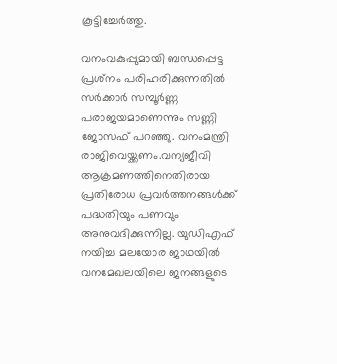കൂട്ടിച്ചേര്‍ത്തു.

വനംവകുപ്പുമായി ബന്ധപ്പെട്ട പ്രശ്‌നം പരിഹരിക്കുന്നതില്‍ സര്‍ക്കാര്‍ സമ്പൂര്‍ണ്ണ പരാജയമാണെന്നും സണ്ണി ജോസഫ് പറഞ്ഞു. വനംമന്ത്രി രാജിവെയ്ക്കണം.വന്യജീവി ആക്രമണത്തിനെതിരായ പ്രതിരോധ പ്രവര്‍ത്തനങ്ങള്‍ക്ക് പദ്ധതിയും പണവും അനുവദിക്കുന്നില്ല. യുഡിഎഫ് നയിച്ച മലയോര ജാഥയില്‍ വനമേഖലയിലെ ജനങ്ങളുടെ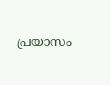പ്രയാസം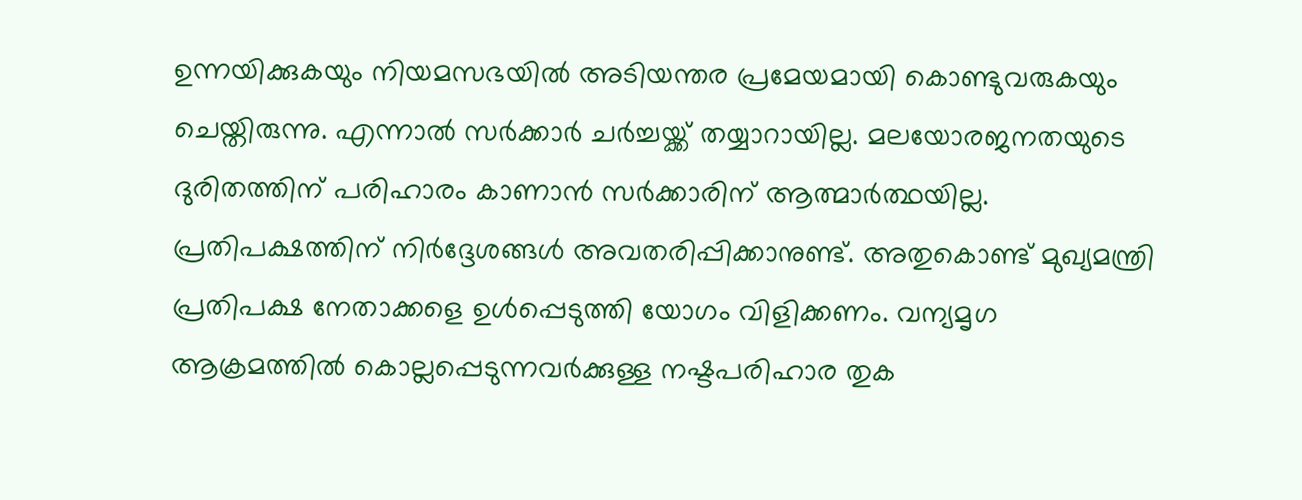ഉന്നയിക്കുകയും നിയമസഭയില്‍ അടിയന്തര പ്രമേയമായി കൊണ്ടുവരുകയും ചെയ്തിരുന്നു. എന്നാല്‍ സര്‍ക്കാര്‍ ചര്‍ച്ചയ്ക്ക് തയ്യാറായില്ല. മലയോരജനതയുടെ ദുരിതത്തിന് പരിഹാരം കാണാന്‍ സര്‍ക്കാരിന് ആത്മാര്‍ത്ഥയില്ല. പ്രതിപക്ഷത്തിന് നിര്‍ദ്ദേശങ്ങള്‍ അവതരിപ്പിക്കാനുണ്ട്. അതുകൊണ്ട് മുഖ്യമന്ത്രി പ്രതിപക്ഷ നേതാക്കളെ ഉള്‍പ്പെടുത്തി യോഗം വിളിക്കണം. വന്യമൃഗ ആക്രമത്തില്‍ കൊല്ലപ്പെടുന്നവര്‍ക്കുള്ള നഷ്ടപരിഹാര തുക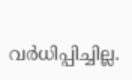വര്‍ധിപ്പിച്ചില്ല.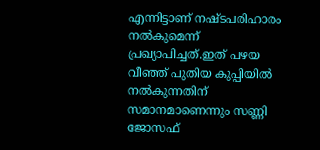എന്നിട്ടാണ് നഷ്ടപരിഹാരം നല്‍കുമെന്ന് പ്രഖ്യാപിച്ചത്.ഇത് പഴയ വീഞ്ഞ് പുതിയ കുപ്പിയില്‍ നല്‍കുന്നതിന് സമാനമാണെന്നും സണ്ണി ജോസഫ്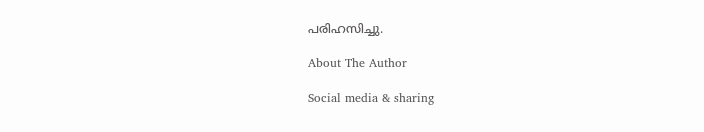പരിഹസിച്ചു.

About The Author

Social media & sharing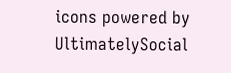icons powered by UltimatelySocial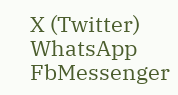X (Twitter)
WhatsApp
FbMessenger